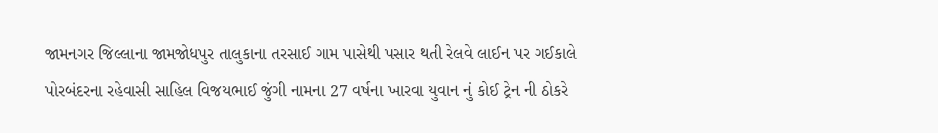જામનગર જિલ્લાના જામજોધપુર તાલુકાના તરસાઈ ગામ પાસેથી પસાર થતી રેલવે લાઈન પર ગઈકાલે પોરબંદરના રહેવાસી સાહિલ વિજયભાઈ જુંગી નામના 27 વર્ષના ખારવા યુવાન નું કોઈ ટ્રેન ની ઠોકરે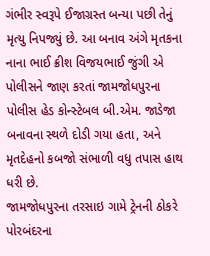ગંભીર સ્વરૂપે ઈજાગ્રસ્ત બન્યા પછી તેનું મૃત્યુ નિપજ્યું છે. આ બનાવ અંગે મૃતકના નાના ભાઈ ક્રીશ વિજયભાઈ જુંગી એ પોલીસને જાણ કરતાં જામજોધપુરના પોલીસ હેડ કોન્સ્ટેબલ બી.એમ. જાડેજા બનાવના સ્થળે દોડી ગયા હતા, અને મૃતદેહનો કબજો સંભાળી વધુ તપાસ હાથ ધરી છે.
જામજોધપુરના તરસાઇ ગામે ટ્રેનની ઠોકરે પોરબંદરના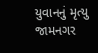યુવાનનું મૃત્યુ
જામનગર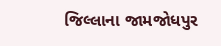જિલ્લાના જામજોધપુર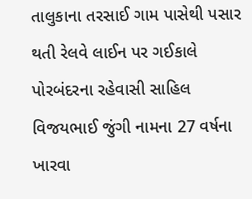તાલુકાના તરસાઈ ગામ પાસેથી પસાર થતી રેલવે લાઈન પર ગઈકાલે પોરબંદરના રહેવાસી સાહિલ વિજયભાઈ જુંગી નામના 27 વર્ષના ખારવા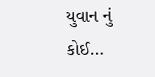યુવાન નું કોઈ…